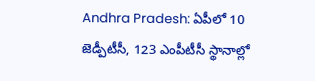Andhra Pradesh: ఏపీలో 10 జెడ్పీటీసీ, 123 ఎంపీటీసీ స్థానాల్లో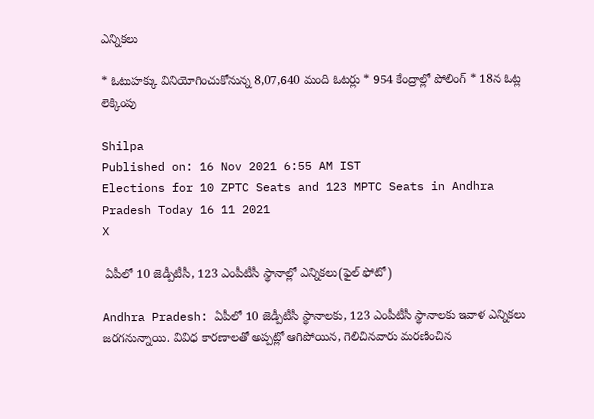ఎన్నికలు

* ఓటుహక్కు వినియోగించుకోనున్న 8,07,640 మంది ఓటర్లు * 954 కేంద్రాల్లో పోలింగ్‌ * 18న ఓట్ల లెక్కింపు

Shilpa
Published on: 16 Nov 2021 6:55 AM IST
Elections for 10 ZPTC Seats and 123 MPTC Seats in Andhra Pradesh Today 16 11 2021
X

 ఏపీలో 10 జెడ్పీటీసీ, 123 ఎంపీటీసీ స్థానాల్లో ఎన్నికలు(ఫైల్ ఫోటో)

Andhra Pradesh: ఏపీలో 10 జెడ్పీటీసీ స్థానాలకు, 123 ఎంపీటీసీ స్థానాలకు ఇవాళ ఎన్నికలు జరగనున్నాయి. వివిధ కారణాలతో అప్పట్లో ఆగిపోయిన, గెలిచినవారు మరణించిన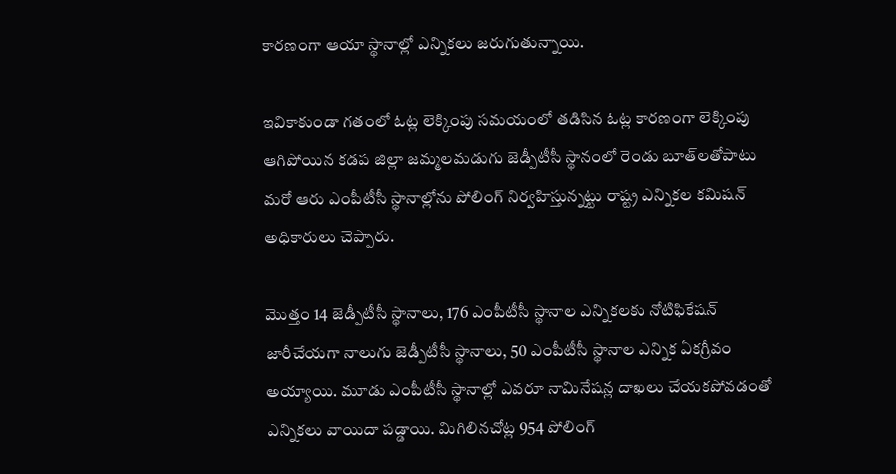కారణంగా ఆయా స్థానాల్లో ఎన్నికలు జరుగుతున్నాయి.

ఇవికాకుండా గతంలో ఓట్ల లెక్కింపు సమయంలో తడిసిన ఓట్ల కారణంగా లెక్కింపు ఆగిపోయిన కడప జిల్లా జమ్మలమడుగు జెడ్పీటీసీ స్థానంలో రెండు బూత్‌లతోపాటు మరో ఆరు ఎంపీటీసీ స్థానాల్లోను పోలింగ్ నిర్వహిస్తున్నట్టు రాష్ట్ర ఎన్నికల కమిషన్‌ అధికారులు చెప్పారు.

మొత్తం 14 జెడ్పీటీసీ స్థానాలు, 176 ఎంపీటీసీ స్థానాల ఎన్నికలకు నోటిఫికేషన్‌ జారీచేయగా నాలుగు జెడ్పీటీసీ స్థానాలు, 50 ఎంపీటీసీ స్థానాల ఎన్నిక ఏకగ్రీవం అయ్యాయి. మూడు ఎంపీటీసీ స్థానాల్లో ఎవరూ నామినేషన్ల దాఖలు చేయకపోవడంతో ఎన్నికలు వాయిదా పడ్డాయి. మిగిలినచోట్ల 954 పోలింగ్‌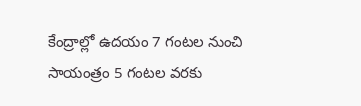కేంద్రాల్లో ఉదయం 7 గంటల నుంచి సాయంత్రం 5 గంటల వరకు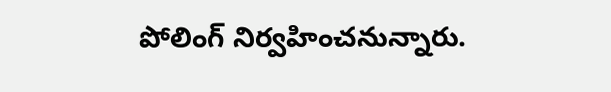పోలింగ్‌ నిర్వహించనున్నారు.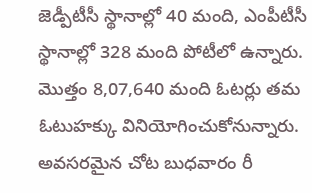జెడ్పీటీసీ స్థానాల్లో 40 మంది, ఎంపీటీసీ స్థానాల్లో 328 మంది పోటీలో ఉన్నారు. మొత్తం 8,07,640 మంది ఓటర్లు తమ ఓటుహక్కు వినియోగించుకోనున్నారు. అవసరమైన చోట బుధవారం రీ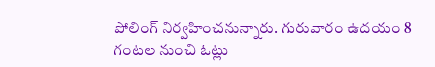పోలింగ్‌ నిర్వహించనున్నారు. గురువారం ఉదయం 8 గంటల నుంచి ఓట్లు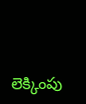లెక్కింపు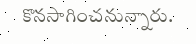కొనసాగించనున్నారు.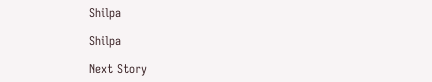Shilpa

Shilpa

Next Story